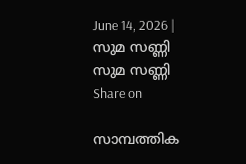June 14, 2026 |
സുമ സണ്ണി
സുമ സണ്ണി
Share on

സാമ്പത്തിക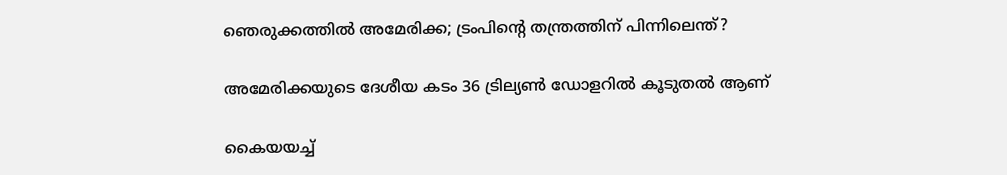ഞെരുക്കത്തില്‍ അമേരിക്ക; ട്രംപിന്റെ തന്ത്രത്തിന് പിന്നിലെന്ത്?

അമേരിക്കയുടെ ദേശീയ കടം 36 ട്രില്യണ്‍ ഡോളറില്‍ കൂടുതല്‍ ആണ്

കൈയയച്ച്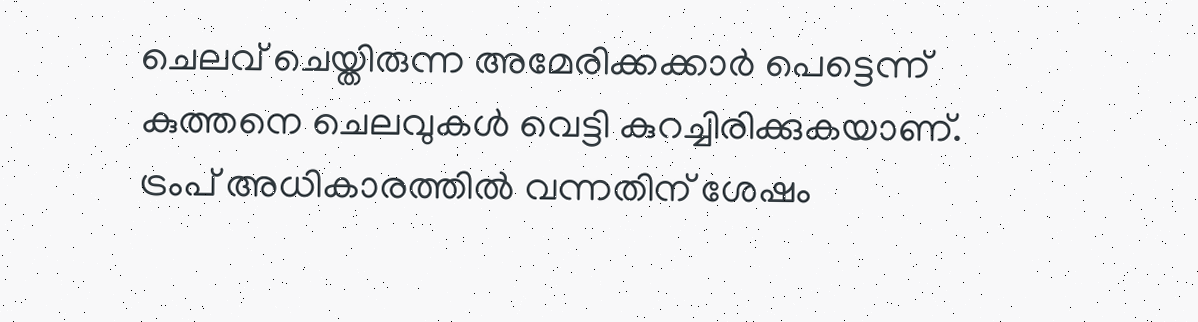ചെലവ് ചെയ്തിരുന്ന അമേരിക്കക്കാര്‍ പെട്ടെന്ന് കുത്തനെ ചെലവുകള്‍ വെട്ടി കുറച്ചിരിക്കുകയാണ്. ട്രംപ് അധികാരത്തില്‍ വന്നതിന് ശേഷം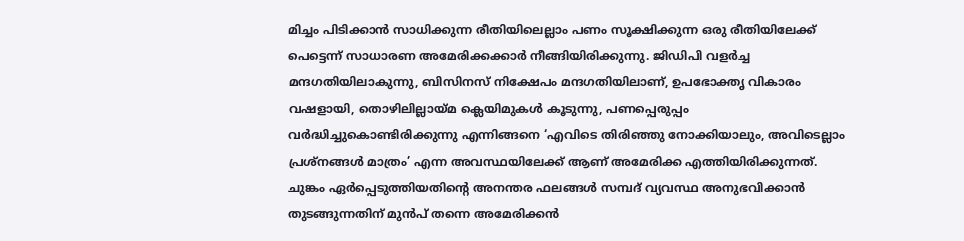മിച്ചം പിടിക്കാന്‍ സാധിക്കുന്ന രീതിയിലെല്ലാം പണം സൂക്ഷിക്കുന്ന ഒരു രീതിയിലേക്ക് പെട്ടെന്ന് സാധാരണ അമേരിക്കക്കാര്‍ നീങ്ങിയിരിക്കുന്നു. ജിഡിപി വളര്‍ച്ച മന്ദഗതിയിലാകുന്നു, ബിസിനസ് നിക്ഷേപം മന്ദഗതിയിലാണ്, ഉപഭോക്തൃ വികാരം വഷളായി, തൊഴിലില്ലായ്മ ക്ലെയിമുകള്‍ കൂടുന്നു, പണപ്പെരുപ്പം വര്‍ദ്ധിച്ചുകൊണ്ടിരിക്കുന്നു എന്നിങ്ങനെ ‘എവിടെ തിരിഞ്ഞു നോക്കിയാലും, അവിടെല്ലാം പ്രശ്‌നങ്ങള്‍ മാത്രം’ എന്ന അവസ്ഥയിലേക്ക് ആണ് അമേരിക്ക എത്തിയിരിക്കുന്നത്. ചുങ്കം ഏര്‍പ്പെടുത്തിയതിന്റെ അനന്തര ഫലങ്ങള്‍ സമ്പദ് വ്യവസ്ഥ അനുഭവിക്കാന്‍ തുടങ്ങുന്നതിന് മുന്‍പ് തന്നെ അമേരിക്കന്‍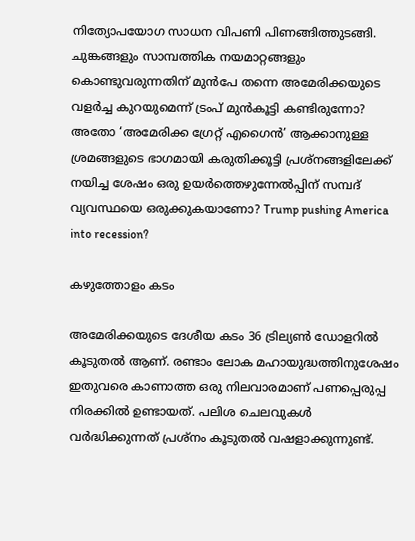നിത്യോപയോഗ സാധന വിപണി പിണങ്ങിത്തുടങ്ങി. ചുങ്കങ്ങളും സാമ്പത്തിക നയമാറ്റങ്ങളും കൊണ്ടുവരുന്നതിന് മുന്‍പേ തന്നെ അമേരിക്കയുടെ വളര്‍ച്ച കുറയുമെന്ന് ട്രംപ് മുന്‍കൂട്ടി കണ്ടിരുന്നോ? അതോ ‘അമേരിക്ക ഗ്രേറ്റ് എഗൈന്‍’ ആക്കാനുള്ള ശ്രമങ്ങളുടെ ഭാഗമായി കരുതിക്കൂട്ടി പ്രശ്‌നങ്ങളിലേക്ക് നയിച്ച ശേഷം ഒരു ഉയര്‍ത്തെഴുന്നേല്‍പ്പിന് സമ്പദ് വ്യവസ്ഥയെ ഒരുക്കുകയാണോ? Trump pushing America into recession?

കഴുത്തോളം കടം

അമേരിക്കയുടെ ദേശീയ കടം 36 ട്രില്യണ്‍ ഡോളറില്‍ കൂടുതല്‍ ആണ്. രണ്ടാം ലോക മഹായുദ്ധത്തിനുശേഷം ഇതുവരെ കാണാത്ത ഒരു നിലവാരമാണ് പണപ്പെരുപ്പ നിരക്കില്‍ ഉണ്ടായത്. പലിശ ചെലവുകള്‍ വര്‍ദ്ധിക്കുന്നത് പ്രശ്‌നം കൂടുതല്‍ വഷളാക്കുന്നുണ്ട്.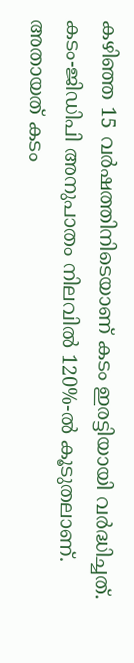കഴിഞ്ഞ 15 വര്‍ഷത്തിനിടെയാണ് കടം ഇരട്ടിയായി വര്‍ദ്ധിച്ചത്. കടം-ജിഡിപി അനുപാതം നിലവില്‍ 120%-ല്‍ കൂടുതലാണ്. അതായത് കടം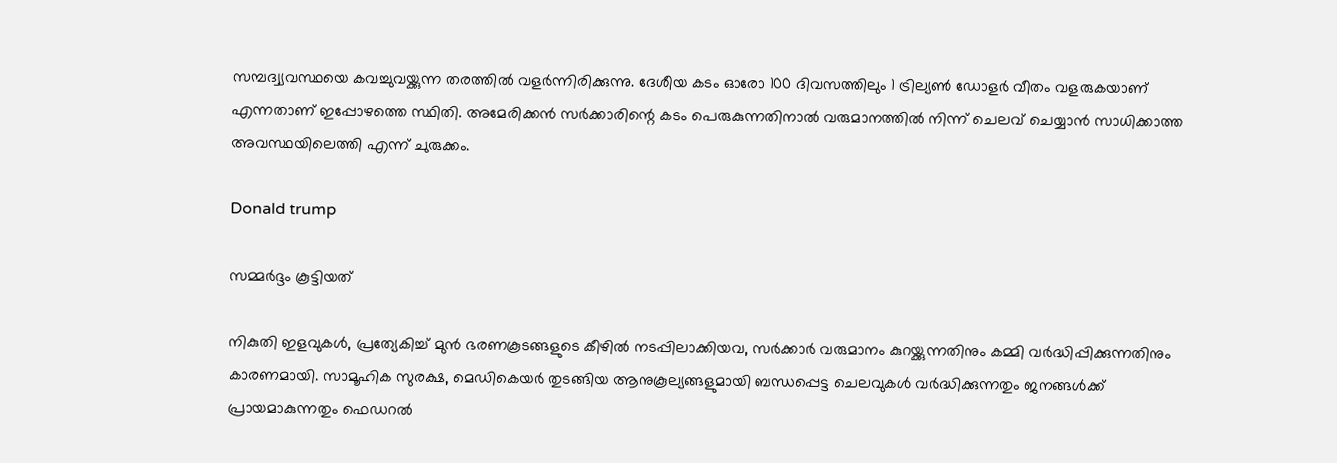സമ്പദ്വ്യവസ്ഥയെ കവച്ചുവയ്ക്കുന്ന തരത്തില്‍ വളര്‍ന്നിരിക്കുന്നു. ദേശീയ കടം ഓരോ 100 ദിവസത്തിലും 1 ട്രില്യണ്‍ ഡോളര്‍ വീതം വളരുകയാണ് എന്നതാണ് ഇപ്പോഴത്തെ സ്ഥിതി. അമേരിക്കന്‍ സര്‍ക്കാരിന്റെ കടം പെരുകുന്നതിനാല്‍ വരുമാനത്തില്‍ നിന്ന് ചെലവ് ചെയ്യാന്‍ സാധിക്കാത്ത അവസ്ഥയിലെത്തി എന്ന് ചുരുക്കം.

Donald trump

സമ്മര്‍ദ്ദം കൂട്ടിയത്

നികുതി ഇളവുകള്‍, പ്രത്യേകിച്ച് മുന്‍ ഭരണകൂടങ്ങളുടെ കീഴില്‍ നടപ്പിലാക്കിയവ, സര്‍ക്കാര്‍ വരുമാനം കുറയ്ക്കുന്നതിനും കമ്മി വര്‍ദ്ധിപ്പിക്കുന്നതിനും കാരണമായി. സാമൂഹിക സുരക്ഷ, മെഡികെയര്‍ തുടങ്ങിയ ആനുകൂല്യങ്ങളുമായി ബന്ധപ്പെട്ട ചെലവുകള്‍ വര്‍ദ്ധിക്കുന്നതും ജനങ്ങള്‍ക്ക് പ്രായമാകുന്നതും ഫെഡറല്‍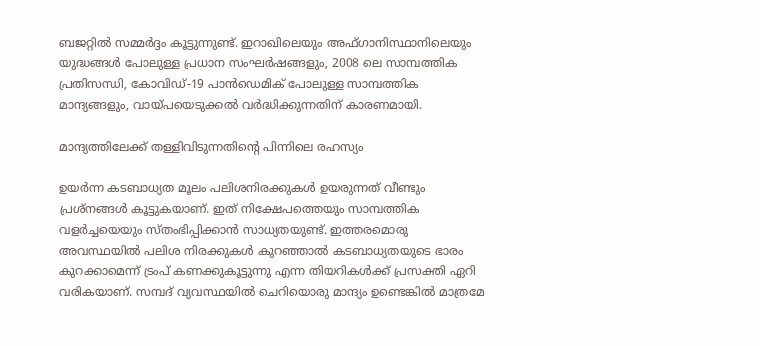ബജറ്റില്‍ സമ്മര്‍ദ്ദം കൂട്ടുന്നുണ്ട്. ഇറാഖിലെയും അഫ്ഗാനിസ്ഥാനിലെയും യുദ്ധങ്ങള്‍ പോലുള്ള പ്രധാന സംഘര്‍ഷങ്ങളും, 2008 ലെ സാമ്പത്തിക പ്രതിസന്ധി, കോവിഡ്-19 പാന്‍ഡെമിക് പോലുള്ള സാമ്പത്തിക മാന്ദ്യങ്ങളും, വായ്പയെടുക്കല്‍ വര്‍ദ്ധിക്കുന്നതിന് കാരണമായി.

മാന്ദ്യത്തിലേക്ക് തള്ളിവിടുന്നതിന്റെ പിന്നിലെ രഹസ്യം

ഉയര്‍ന്ന കടബാധ്യത മൂലം പലിശനിരക്കുകള്‍ ഉയരുന്നത് വീണ്ടും പ്രശ്‌നങ്ങള്‍ കൂട്ടുകയാണ്. ഇത് നിക്ഷേപത്തെയും സാമ്പത്തിക വളര്‍ച്ചയെയും സ്തംഭിപ്പിക്കാന്‍ സാധ്യതയുണ്ട്. ഇത്തരമൊരു അവസ്ഥയില്‍ പലിശ നിരക്കുകള്‍ കുറഞ്ഞാല്‍ കടബാധ്യതയുടെ ഭാരം കുറക്കാമെന്ന് ട്രംപ് കണക്കുകൂട്ടുന്നു എന്ന തിയറികള്‍ക്ക് പ്രസക്തി ഏറി വരികയാണ്. സമ്പദ് വ്യവസ്ഥയില്‍ ചെറിയൊരു മാന്ദ്യം ഉണ്ടെങ്കില്‍ മാത്രമേ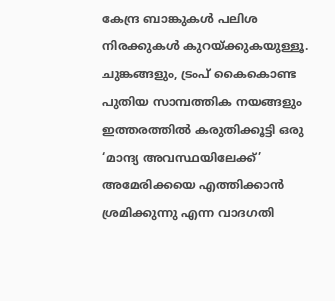കേന്ദ്ര ബാങ്കുകള്‍ പലിശ നിരക്കുകള്‍ കുറയ്ക്കുകയുള്ളൂ. ചുങ്കങ്ങളും, ട്രംപ് കൈകൊണ്ട പുതിയ സാമ്പത്തിക നയങ്ങളും ഇത്തരത്തില്‍ കരുതിക്കൂട്ടി ഒരു ‘മാന്ദ്യ അവസ്ഥയിലേക്ക്’ അമേരിക്കയെ എത്തിക്കാന്‍ ശ്രമിക്കുന്നു എന്ന വാദഗതി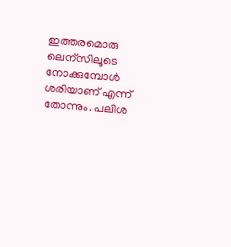ഇത്തരമൊരു ലെന്‌സിലൂടെ നോക്കുമ്പോള്‍ ശരിയാണ് എന്ന് തോന്നും. പലിശ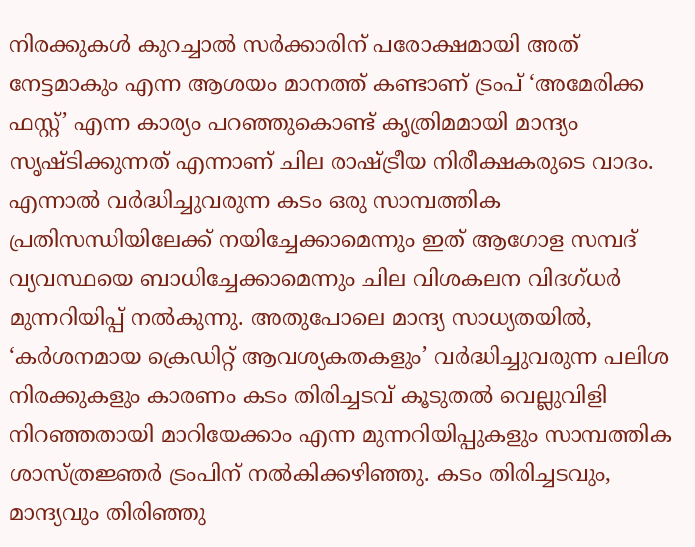നിരക്കുകള്‍ കുറച്ചാല്‍ സര്‍ക്കാരിന് പരോക്ഷമായി അത് നേട്ടമാകും എന്ന ആശയം മാനത്ത് കണ്ടാണ് ട്രംപ് ‘അമേരിക്ക ഫസ്റ്റ്’ എന്ന കാര്യം പറഞ്ഞുകൊണ്ട് കൃത്രിമമായി മാന്ദ്യം സൃഷ്ടിക്കുന്നത് എന്നാണ് ചില രാഷ്ട്രീയ നിരീക്ഷകരുടെ വാദം. എന്നാല്‍ വര്‍ദ്ധിച്ചുവരുന്ന കടം ഒരു സാമ്പത്തിക പ്രതിസന്ധിയിലേക്ക് നയിച്ചേക്കാമെന്നും ഇത് ആഗോള സമ്പദ് വ്യവസ്ഥയെ ബാധിച്ചേക്കാമെന്നും ചില വിശകലന വിദഗ്ധര്‍ മുന്നറിയിപ്പ് നല്‍കുന്നു. അതുപോലെ മാന്ദ്യ സാധ്യതയില്‍, ‘കര്‍ശനമായ ക്രെഡിറ്റ് ആവശ്യകതകളും’ വര്‍ദ്ധിച്ചുവരുന്ന പലിശ നിരക്കുകളും കാരണം കടം തിരിച്ചടവ് കൂടുതല്‍ വെല്ലുവിളി നിറഞ്ഞതായി മാറിയേക്കാം എന്ന മുന്നറിയിപ്പുകളും സാമ്പത്തിക ശാസ്ത്രജ്ഞര്‍ ട്രംപിന് നല്‍കിക്കഴിഞ്ഞു. കടം തിരിച്ചടവും, മാന്ദ്യവും തിരിഞ്ഞു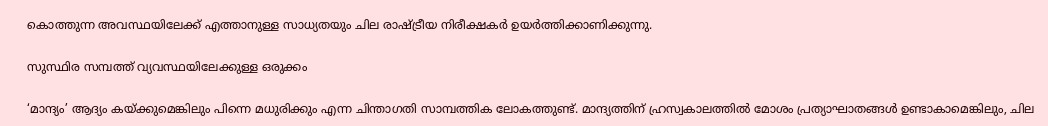കൊത്തുന്ന അവസ്ഥയിലേക്ക് എത്താനുള്ള സാധ്യതയും ചില രാഷ്ട്രീയ നിരീക്ഷകര്‍ ഉയര്‍ത്തിക്കാണിക്കുന്നു.

സുസ്ഥിര സമ്പത്ത് വ്യവസ്ഥയിലേക്കുള്ള ഒരുക്കം

‘മാന്ദ്യം’ ആദ്യം കയ്ക്കുമെങ്കിലും പിന്നെ മധുരിക്കും എന്ന ചിന്താഗതി സാമ്പത്തിക ലോകത്തുണ്ട്. മാന്ദ്യത്തിന് ഹ്രസ്വകാലത്തില്‍ മോശം പ്രത്യാഘാതങ്ങള്‍ ഉണ്ടാകാമെങ്കിലും, ചില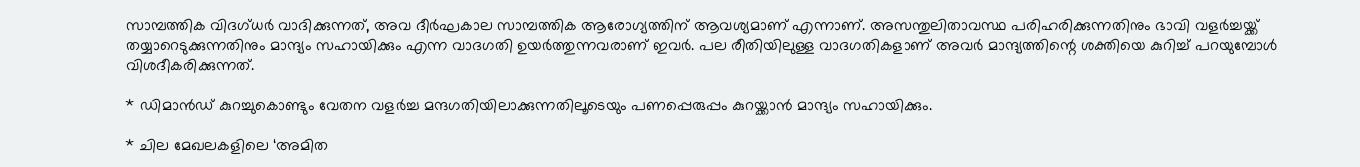സാമ്പത്തിക വിദഗ്ധര്‍ വാദിക്കുന്നത്, അവ ദീര്‍ഘകാല സാമ്പത്തിക ആരോഗ്യത്തിന് ആവശ്യമാണ് എന്നാണ്. അസന്തുലിതാവസ്ഥ പരിഹരിക്കുന്നതിനും ഭാവി വളര്‍ച്ചയ്ക്ക് തയ്യാറെടുക്കുന്നതിനും മാന്ദ്യം സഹായിക്കും എന്ന വാദഗതി ഉയര്‍ത്തുന്നവരാണ് ഇവര്‍. പല രീതിയിലുള്ള വാദഗതികളാണ് അവര്‍ മാന്ദ്യത്തിന്റെ ശക്തിയെ കുറിച്ച് പറയുമ്പോള്‍ വിശദീകരിക്കുന്നത്.

* ഡിമാന്‍ഡ് കുറച്ചുകൊണ്ടും വേതന വളര്‍ച്ച മന്ദഗതിയിലാക്കുന്നതിലൂടെയും പണപ്പെരുപ്പം കുറയ്ക്കാന്‍ മാന്ദ്യം സഹായിക്കും.

* ചില മേഖലകളിലെ ‘അമിത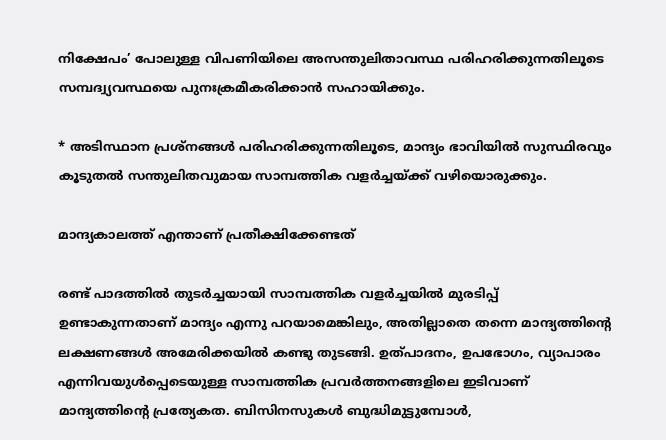നിക്ഷേപം’ പോലുള്ള വിപണിയിലെ അസന്തുലിതാവസ്ഥ പരിഹരിക്കുന്നതിലൂടെ സമ്പദ്വ്യവസ്ഥയെ പുനഃക്രമീകരിക്കാന്‍ സഹായിക്കും.

* അടിസ്ഥാന പ്രശ്‌നങ്ങള്‍ പരിഹരിക്കുന്നതിലൂടെ, മാന്ദ്യം ഭാവിയില്‍ സുസ്ഥിരവും കൂടുതല്‍ സന്തുലിതവുമായ സാമ്പത്തിക വളര്‍ച്ചയ്ക്ക് വഴിയൊരുക്കും.

മാന്ദ്യകാലത്ത് എന്താണ് പ്രതീക്ഷിക്കേണ്ടത്

രണ്ട് പാദത്തില്‍ തുടര്‍ച്ചയായി സാമ്പത്തിക വളര്‍ച്ചയില്‍ മുരടിപ്പ് ഉണ്ടാകുന്നതാണ് മാന്ദ്യം എന്നു പറയാമെങ്കിലും, അതില്ലാതെ തന്നെ മാന്ദ്യത്തിന്റെ ലക്ഷണങ്ങള്‍ അമേരിക്കയില്‍ കണ്ടു തുടങ്ങി. ഉത്പാദനം, ഉപഭോഗം, വ്യാപാരം എന്നിവയുള്‍പ്പെടെയുള്ള സാമ്പത്തിക പ്രവര്‍ത്തനങ്ങളിലെ ഇടിവാണ് മാന്ദ്യത്തിന്റെ പ്രത്യേകത. ബിസിനസുകള്‍ ബുദ്ധിമുട്ടുമ്പോള്‍,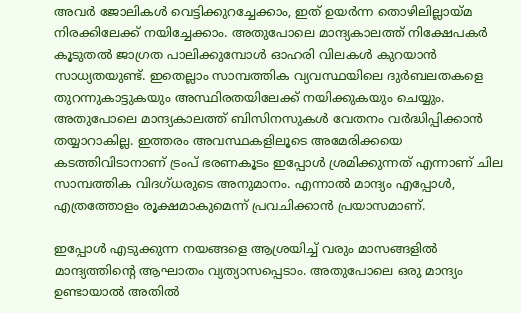അവര്‍ ജോലികള്‍ വെട്ടിക്കുറച്ചേക്കാം, ഇത് ഉയര്‍ന്ന തൊഴിലില്ലായ്മ നിരക്കിലേക്ക് നയിച്ചേക്കാം. അതുപോലെ മാന്ദ്യകാലത്ത് നിക്ഷേപകര്‍ കൂടുതല്‍ ജാഗ്രത പാലിക്കുമ്പോള്‍ ഓഹരി വിലകള്‍ കുറയാന്‍ സാധ്യതയുണ്ട്. ഇതെല്ലാം സാമ്പത്തിക വ്യവസ്ഥയിലെ ദുര്‍ബലതകളെ തുറന്നുകാട്ടുകയും അസ്ഥിരതയിലേക്ക് നയിക്കുകയും ചെയ്യും. അതുപോലെ മാന്ദ്യകാലത്ത് ബിസിനസുകള്‍ വേതനം വര്‍ദ്ധിപ്പിക്കാന്‍ തയ്യാറാകില്ല. ഇത്തരം അവസ്ഥകളിലൂടെ അമേരിക്കയെ കടത്തിവിടാനാണ് ട്രംപ് ഭരണകൂടം ഇപ്പോള്‍ ശ്രമിക്കുന്നത് എന്നാണ് ചില സാമ്പത്തിക വിദഗ്ധരുടെ അനുമാനം. എന്നാല്‍ മാന്ദ്യം എപ്പോള്‍, എത്രത്തോളം രൂക്ഷമാകുമെന്ന് പ്രവചിക്കാന്‍ പ്രയാസമാണ്.

ഇപ്പോള്‍ എടുക്കുന്ന നയങ്ങളെ ആശ്രയിച്ച് വരും മാസങ്ങളില്‍ മാന്ദ്യത്തിന്റെ ആഘാതം വ്യത്യാസപ്പെടാം. അതുപോലെ ഒരു മാന്ദ്യം ഉണ്ടായാല്‍ അതില്‍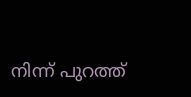നിന്ന് പുറത്ത്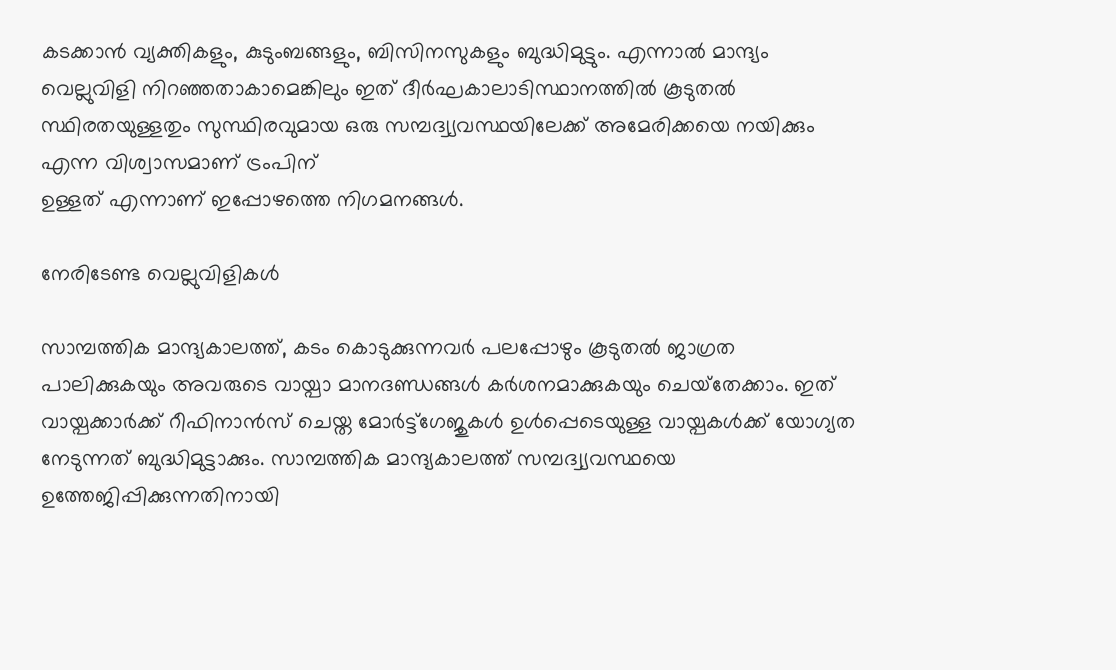കടക്കാന്‍ വ്യക്തികളും, കുടുംബങ്ങളും, ബിസിനസുകളും ബുദ്ധിമുട്ടും. എന്നാല്‍ മാന്ദ്യം വെല്ലുവിളി നിറഞ്ഞതാകാമെങ്കിലും ഇത് ദീര്‍ഘകാലാടിസ്ഥാനത്തില്‍ കൂടുതല്‍ സ്ഥിരതയുള്ളതും സുസ്ഥിരവുമായ ഒരു സമ്പദ്വ്യവസ്ഥയിലേക്ക് അമേരിക്കയെ നയിക്കും എന്ന വിശ്വാസമാണ് ട്രംപിന്
ഉള്ളത് എന്നാണ് ഇപ്പോഴത്തെ നിഗമനങ്ങള്‍.

നേരിടേണ്ട വെല്ലുവിളികള്‍

സാമ്പത്തിക മാന്ദ്യകാലത്ത്, കടം കൊടുക്കുന്നവര്‍ പലപ്പോഴും കൂടുതല്‍ ജാഗ്രത പാലിക്കുകയും അവരുടെ വായ്പാ മാനദണ്ഡങ്ങള്‍ കര്‍ശനമാക്കുകയും ചെയ്‌തേക്കാം. ഇത് വായ്പക്കാര്‍ക്ക് റീഫിനാന്‍സ് ചെയ്ത മോര്‍ട്ട്‌ഗേജുകള്‍ ഉള്‍പ്പെടെയുള്ള വായ്പകള്‍ക്ക് യോഗ്യത നേടുന്നത് ബുദ്ധിമുട്ടാക്കും. സാമ്പത്തിക മാന്ദ്യകാലത്ത് സമ്പദ്വ്യവസ്ഥയെ ഉത്തേജിപ്പിക്കുന്നതിനായി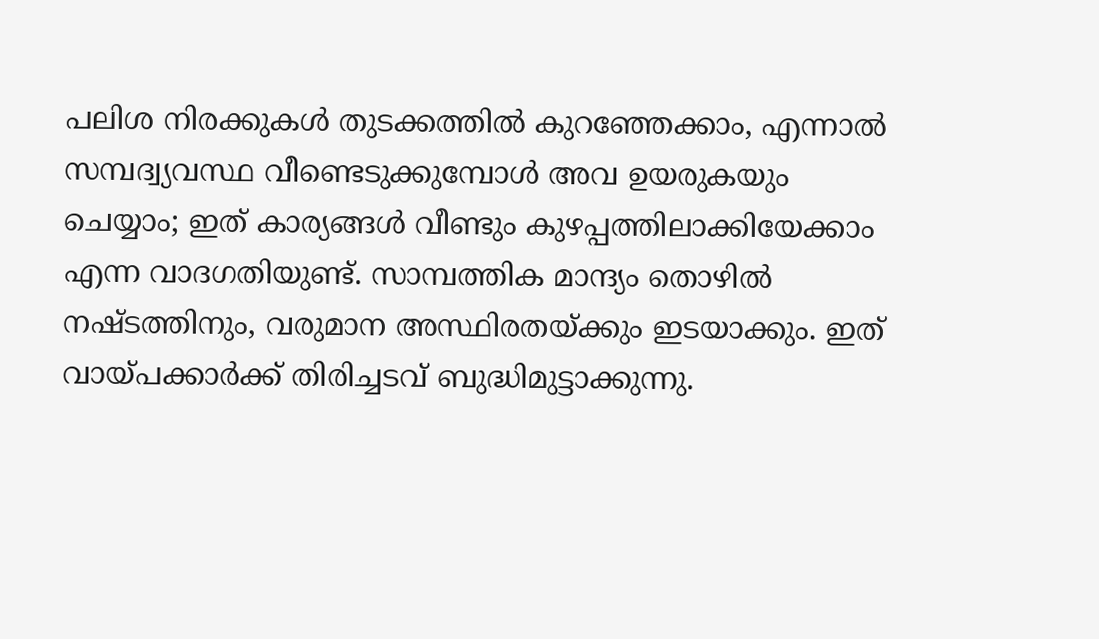പലിശ നിരക്കുകള്‍ തുടക്കത്തില്‍ കുറഞ്ഞേക്കാം, എന്നാല്‍ സമ്പദ്വ്യവസ്ഥ വീണ്ടെടുക്കുമ്പോള്‍ അവ ഉയരുകയും ചെയ്യാം; ഇത് കാര്യങ്ങള്‍ വീണ്ടും കുഴപ്പത്തിലാക്കിയേക്കാം എന്ന വാദഗതിയുണ്ട്. സാമ്പത്തിക മാന്ദ്യം തൊഴില്‍ നഷ്ടത്തിനും, വരുമാന അസ്ഥിരതയ്ക്കും ഇടയാക്കും. ഇത് വായ്പക്കാര്‍ക്ക് തിരിച്ചടവ് ബുദ്ധിമുട്ടാക്കുന്നു.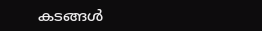കടങ്ങള്‍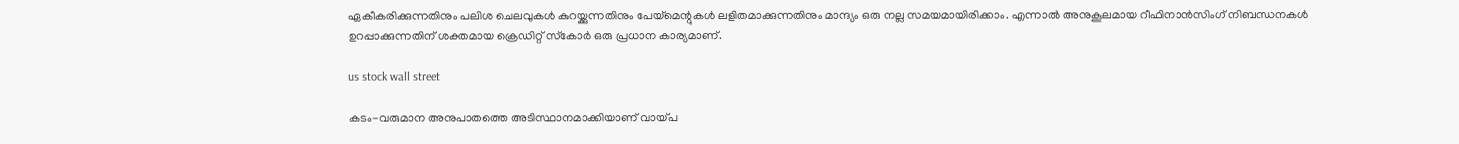ഏകീകരിക്കുന്നതിനും പലിശ ചെലവുകള്‍ കുറയ്ക്കുന്നതിനും പേയ്മെന്റുകള്‍ ലളിതമാക്കുന്നതിനും മാന്ദ്യം ഒരു നല്ല സമയമായിരിക്കാം. എന്നാല്‍ അനുകൂലമായ റീഫിനാന്‍സിംഗ് നിബന്ധനകള്‍ ഉറപ്പാക്കുന്നതിന് ശക്തമായ ക്രെഡിറ്റ് സ്‌കോര്‍ ഒരു പ്രധാന കാര്യമാണ്.

us stock wall street

കടം-വരുമാന അനുപാതത്തെ അടിസ്ഥാനമാക്കിയാണ് വായ്പ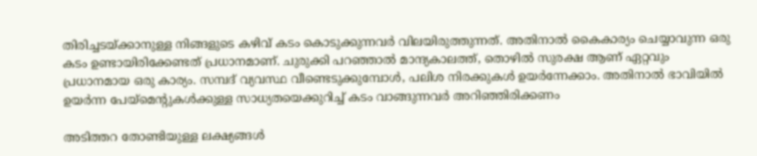തിരിച്ചടയ്ക്കാനുള്ള നിങ്ങളുടെ കഴിവ് കടം കൊടുക്കുന്നവര്‍ വിലയിരുത്തുന്നത്. അതിനാല്‍ കൈകാര്യം ചെയ്യാവുന്ന ഒരു കടം ഉണ്ടായിരിക്കേണ്ടത് പ്രധാനമാണ്. ചുരുക്കി പറഞ്ഞാല്‍ മാന്ദ്യകാലത്ത്, തൊഴില്‍ സുരക്ഷ ആണ് ഏറ്റവും പ്രധാനമായ ഒരു കാര്യം. സമ്പദ് വ്യവസ്ഥ വീണ്ടെടുക്കുമ്പോള്‍, പലിശ നിരക്കുകള്‍ ഉയര്‍ന്നേക്കാം. അതിനാല്‍ ഭാവിയില്‍ ഉയര്‍ന്ന പേയ്മെന്റുകള്‍ക്കുള്ള സാധ്യതയെക്കുറിച്ച് കടം വാങ്ങുന്നവര്‍ അറിഞ്ഞിരിക്കണം

അടിത്തറ തോണ്ടിയുള്ള ലക്ഷ്യങ്ങള്‍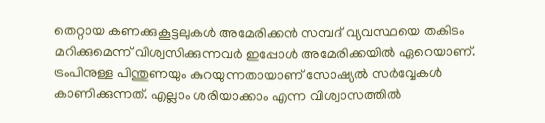തെറ്റായ കണക്കുകൂട്ടലുകള്‍ അമേരിക്കന്‍ സമ്പദ് വ്യവസ്ഥയെ തകിടം മറിക്കുമെന്ന് വിശ്വസിക്കുന്നവര്‍ ഇപ്പോള്‍ അമേരിക്കയില്‍ ഏറെയാണ്. ട്രംപിനുള്ള പിന്തുണയും കുറയുന്നതായാണ് സോഷ്യല്‍ സര്‍വ്വേകള്‍ കാണിക്കുന്നത്. എല്ലാം ശരിയാക്കാം എന്ന വിശ്വാസത്തില്‍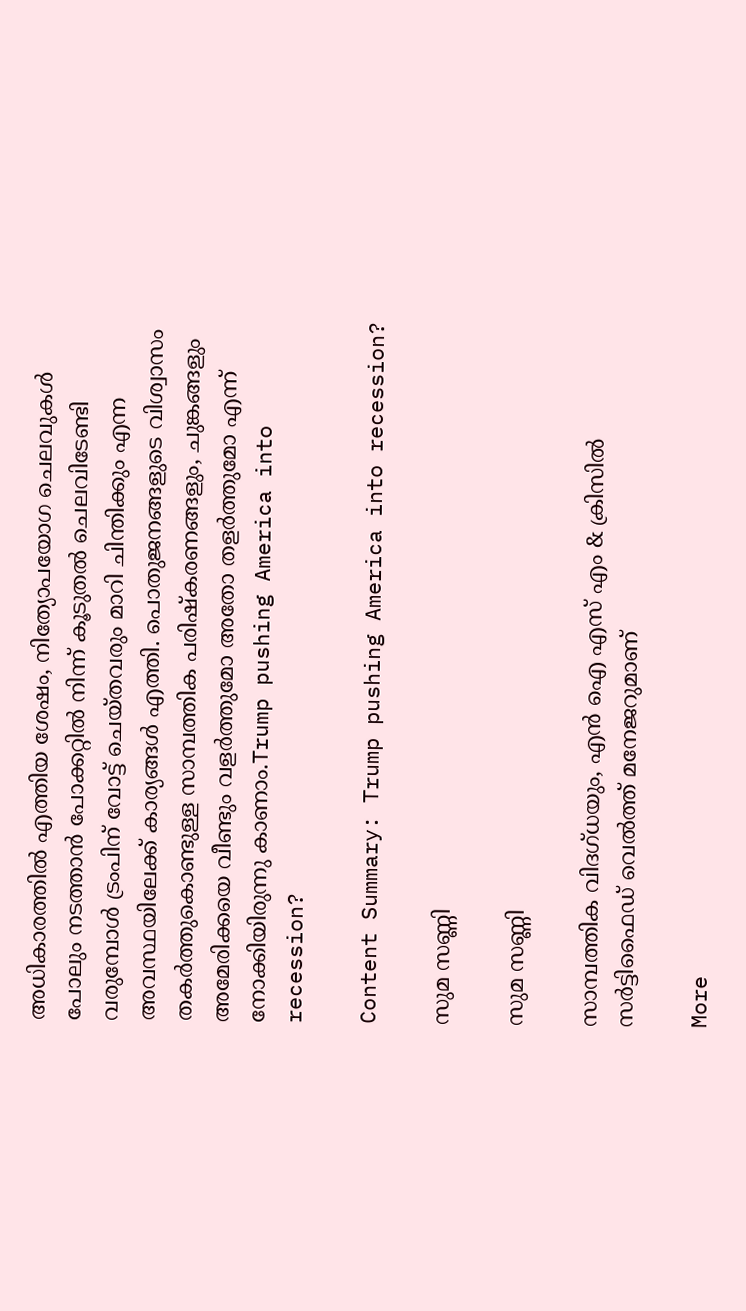അധികാരത്തില്‍ എത്തിയ ശേഷം, നിത്യോപയോഗ ചെലവുകള്‍ പോലും നടത്താന്‍ പോക്കറ്റില്‍ നിന്ന് കൂടുതല്‍ ചെലവിടേണ്ടി വരുമ്പോള്‍ ട്രംപിന് വോട്ട് ചെയ്തവരും മാറി ചിന്തിക്കും എന്ന അവസ്ഥയിലേക്ക് കാര്യങ്ങള്‍ എത്തി. പൊതുജനങ്ങളുടെ വിശ്വാസം തകര്‍ത്തുകൊണ്ടുള്ള സാമ്പത്തിക പരിഷ്‌കരണങ്ങളും, ചുങ്കങ്ങളും അമേരിക്കയെ വീണ്ടും വളര്‍ത്തുമോ അതോ തളര്‍ത്തുമോ എന്ന് നോക്കിയിരുന്നു കാണാം.Trump pushing America into recession?

Content Summary: Trump pushing America into recession?

സുമ സണ്ണി

സുമ സണ്ണി

സാമ്പത്തിക വിദഗ്ധയും, എന്‍ ഐ എസ് എം & ക്രിസില്‍ സര്‍ട്ടിഫൈഡ് വെല്‍ത്ത് മനേജറുമാണ്

More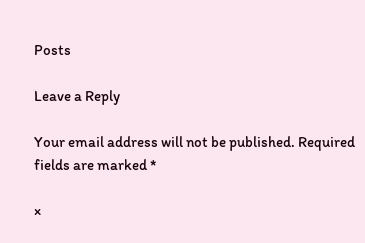Posts

Leave a Reply

Your email address will not be published. Required fields are marked *

×